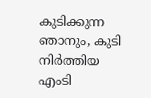കുടിക്കുന്ന ഞാനും, കുടി നിര്‍ത്തിയ എംടി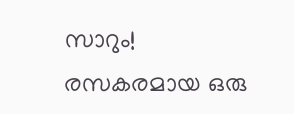സാറും! രസകരമായ ഒരു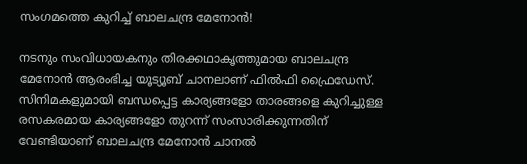സംഗമത്തെ കുറിച്ച് ബാലചന്ദ്ര മേനോന്‍!

നടനും സംവിധായകനും തിരക്കഥാകൃത്തുമായ ബാലചന്ദ്ര മേനോന്‍ ആരംഭിച്ച യൂട്യൂബ് ചാനലാണ് ഫില്‍ഫി ഫ്രൈഡേസ്. സിനിമകളുമായി ബന്ധപ്പെട്ട കാര്യങ്ങളോ താരങ്ങളെ കുറിച്ചുള്ള രസകരമായ കാര്യങ്ങളോ തുറന്ന് സംസാരിക്കുന്നതിന് വേണ്ടിയാണ് ബാലചന്ദ്ര മേനോന്‍ ചാനല്‍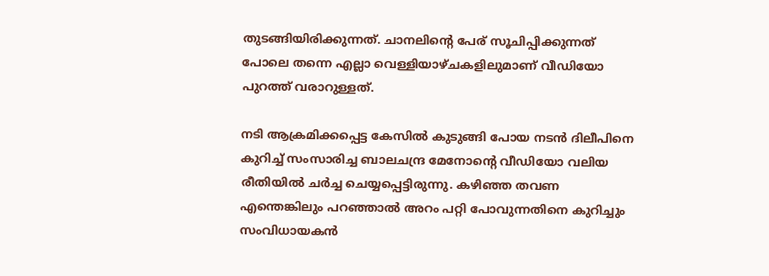തുടങ്ങിയിരിക്കുന്നത്. ചാനലിന്റെ പേര് സൂചിപ്പിക്കുന്നത് പോലെ തന്നെ എല്ലാ വെള്ളിയാഴ്ചകളിലുമാണ് വീഡിയോ പുറത്ത് വരാറുള്ളത്.

നടി ആക്രമിക്കപ്പെട്ട കേസില്‍ കുടുങ്ങി പോയ നടന്‍ ദിലീപിനെ കുറിച്ച് സംസാരിച്ച ബാലചന്ദ്ര മേനോന്റെ വീഡിയോ വലിയ രീതിയില്‍ ചര്‍ച്ച ചെയ്യപ്പെട്ടിരുന്നു. കഴിഞ്ഞ തവണ എന്തെങ്കിലും പറഞ്ഞാല്‍ അറം പറ്റി പോവുന്നതിനെ കുറിച്ചും സംവിധായകന്‍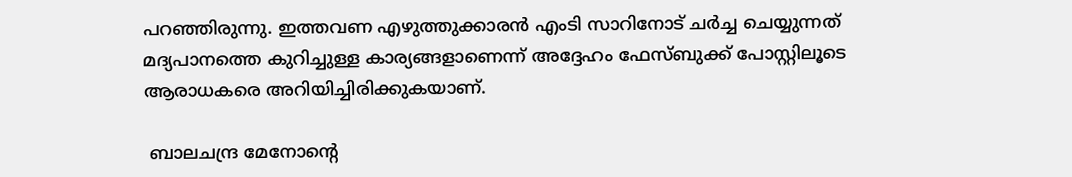പറഞ്ഞിരുന്നു. ഇത്തവണ എഴുത്തുക്കാരന്‍ എംടി സാറിനോട് ചര്‍ച്ച ചെയ്യുന്നത് മദ്യപാനത്തെ കുറിച്ചുള്ള കാര്യങ്ങളാണെന്ന് അദ്ദേഹം ഫേസ്ബുക്ക് പോസ്റ്റിലൂടെ ആരാധകരെ അറിയിച്ചിരിക്കുകയാണ്.

 ബാലചന്ദ്ര മേനോന്റെ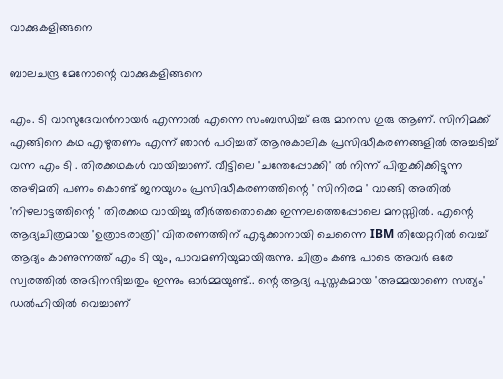വാക്കുകളിങ്ങനെ

ബാലചന്ദ്ര മേനോന്റെ വാക്കുകളിങ്ങനെ

എം. ടി വാസുദേവന്‍നായര്‍ എന്നാല്‍ എന്നെ സംബന്ധിച്ച് ഒരു മാനസ ഗുരു ആണ്. സിനിമക്ക് എങ്ങിനെ കഥ എഴുതണം എന്ന് ഞാന്‍ പഠിച്ചത് ആനുകാലിക പ്രസിദ്ധീകരണങ്ങളില്‍ അച്ചടിച്ച് വന്ന എം ടി . തിരക്കഥകള്‍ വായിച്ചാണ്. വീട്ടിലെ 'ചന്തേപ്പോക്കി' ല്‍ നിന്ന് പിതുക്കിക്കിട്ടുന്ന അഴിമതി പണം കൊണ്ട് ജനയുഗം പ്രസിദ്ധീകരണത്തിന്റെ ' സിനിരമ ' വാങ്ങി അതില്‍ 'നിഴലാട്ടത്തിന്റെ ' തിരക്കഥ വായിച്ചു തീര്‍ത്തതൊക്കെ ഇന്നലത്തെപ്പോലെ മനസ്സില്‍. എന്റെ ആദ്യചിത്രമായ 'ഉത്രാടരാത്രി' വിതരണത്തിന് എടുക്കാനായി ചെന്നൈ IBM തിയേറ്ററില്‍ വെച്ച് ആദ്യം കാണുന്നത്ത് എം ടി യും, പാവമണിയുമായിരുന്നു. ചിത്രം കണ്ട പാടെ അവര്‍ ഒരേ സ്വരത്തില്‍ അഭിനന്ദിച്ചതും ഇന്നും ഓര്‍മ്മയുണ്ട്.. ന്റെ ആദ്യ പുസ്തകമായ 'അമ്മയാണെ സത്യം' ഡല്‍ഹിയില്‍ വെച്ചാണ്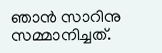ഞാന്‍ സാറിനു സമ്മാനിച്ചത്.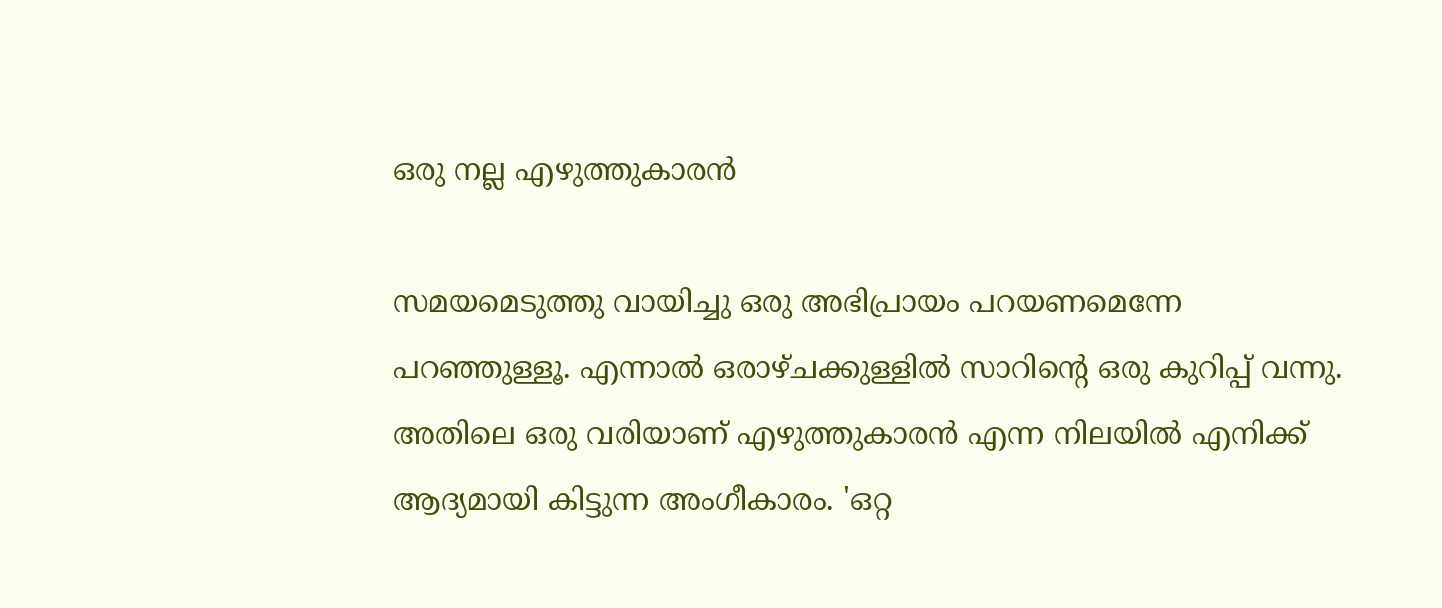ഒരു നല്ല എഴുത്തുകാരന്‍

സമയമെടുത്തു വായിച്ചു ഒരു അഭിപ്രായം പറയണമെന്നേ പറഞ്ഞുള്ളൂ. എന്നാല്‍ ഒരാഴ്ചക്കുള്ളില്‍ സാറിന്റെ ഒരു കുറിപ്പ് വന്നു. അതിലെ ഒരു വരിയാണ് എഴുത്തുകാരന്‍ എന്ന നിലയില്‍ എനിക്ക് ആദ്യമായി കിട്ടുന്ന അംഗീകാരം. 'ഒറ്റ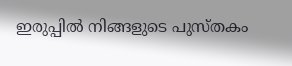ഇരുപ്പില്‍ നിങ്ങളുടെ പുസ്തകം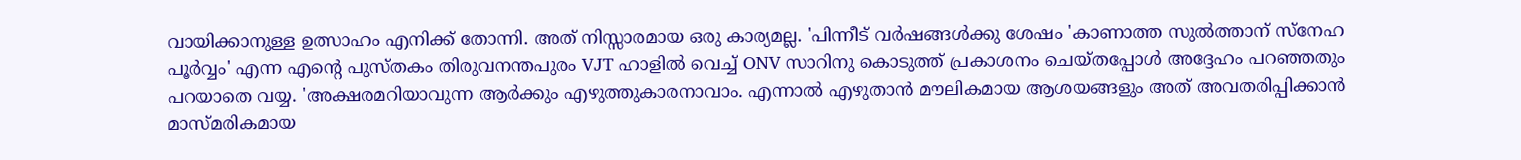വായിക്കാനുള്ള ഉത്സാഹം എനിക്ക് തോന്നി. അത് നിസ്സാരമായ ഒരു കാര്യമല്ല. 'പിന്നീട് വര്‍ഷങ്ങള്‍ക്കു ശേഷം 'കാണാത്ത സുല്‍ത്താന് സ്‌നേഹ പൂര്‍വ്വം' എന്ന എന്റെ പുസ്തകം തിരുവനന്തപുരം VJT ഹാളില്‍ വെച്ച് ONV സാറിനു കൊടുത്ത് പ്രകാശനം ചെയ്തപ്പോള്‍ അദ്ദേഹം പറഞ്ഞതും പറയാതെ വയ്യ. 'അക്ഷരമറിയാവുന്ന ആര്‍ക്കും എഴുത്തുകാരനാവാം. എന്നാല്‍ എഴുതാന്‍ മൗലികമായ ആശയങ്ങളും അത് അവതരിപ്പിക്കാന്‍ മാസ്മരികമായ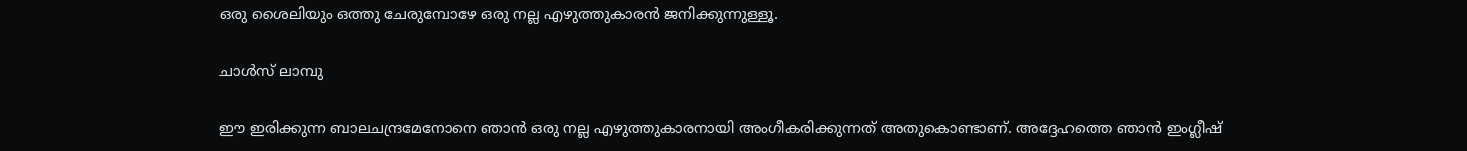ഒരു ശൈലിയും ഒത്തു ചേരുമ്പോഴേ ഒരു നല്ല എഴുത്തുകാരന്‍ ജനിക്കുന്നുള്ളൂ.

ചാള്‍സ് ലാമ്പു

ഈ ഇരിക്കുന്ന ബാലചന്ദ്രമേനോനെ ഞാന്‍ ഒരു നല്ല എഴുത്തുകാരനായി അംഗീകരിക്കുന്നത് അതുകൊണ്ടാണ്. അദ്ദേഹത്തെ ഞാന്‍ ഇംഗ്ലീഷ്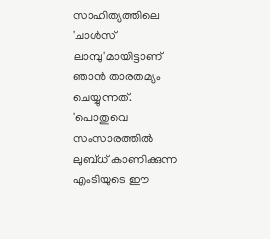സാഹിത്യത്തിലെ 'ചാള്‍സ് ലാമ്പു'മായിട്ടാണ് ഞാന്‍ താരതമ്യം ചെയ്യുന്നത്. 'പൊതുവെ സംസാരത്തില്‍ ലുബ്ധ് കാണിക്കുന്ന എംടിയുടെ ഈ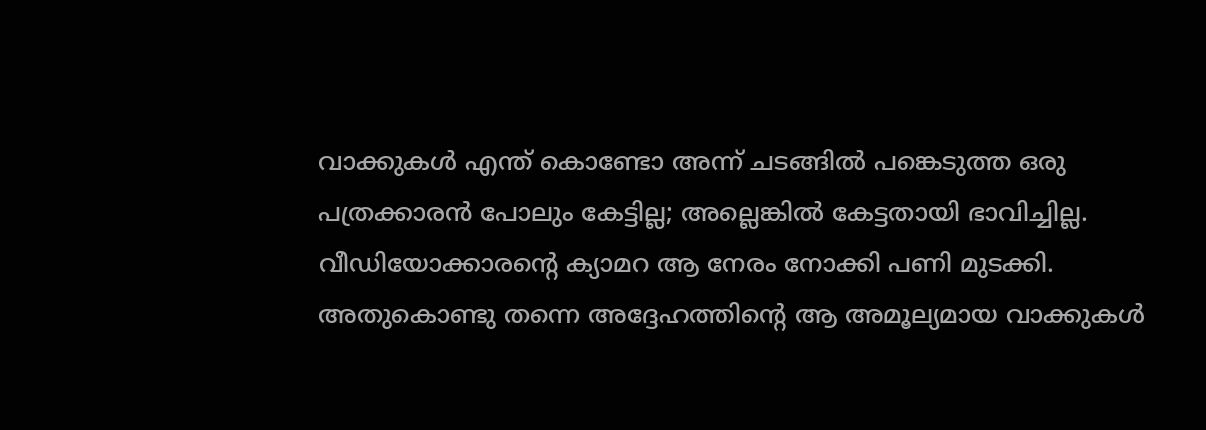വാക്കുകള്‍ എന്ത് കൊണ്ടോ അന്ന് ചടങ്ങില്‍ പങ്കെടുത്ത ഒരു പത്രക്കാരന്‍ പോലും കേട്ടില്ല; അല്ലെങ്കില്‍ കേട്ടതായി ഭാവിച്ചില്ല. വീഡിയോക്കാരന്റെ ക്യാമറ ആ നേരം നോക്കി പണി മുടക്കി. അതുകൊണ്ടു തന്നെ അദ്ദേഹത്തിന്റെ ആ അമൂല്യമായ വാക്കുകള്‍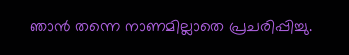ഞാന്‍ തന്നെ നാണമില്ലാതെ പ്രചരിപ്പിച്ചു.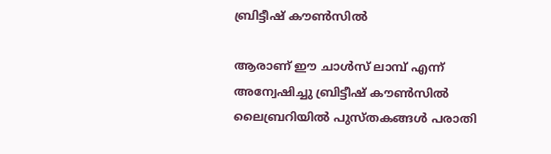ബ്രിട്ടീഷ് കൗണ്‍സില്‍

ആരാണ് ഈ ചാള്‍സ് ലാമ്പ് എന്ന് അന്വേഷിച്ചു ബ്രിട്ടീഷ് കൗണ്‍സില്‍ ലൈബ്രറിയില്‍ പുസ്തകങ്ങള്‍ പരാതി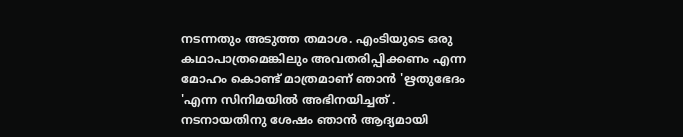നടന്നതും അടുത്ത തമാശ. എംടിയുടെ ഒരു കഥാപാത്രമെങ്കിലും അവതരിപ്പിക്കണം എന്ന മോഹം കൊണ്ട് മാത്രമാണ് ഞാന്‍ 'ഋതുഭേദം 'എന്ന സിനിമയില്‍ അഭിനയിച്ചത് . നടനായതിനു ശേഷം ഞാന്‍ ആദ്യമായി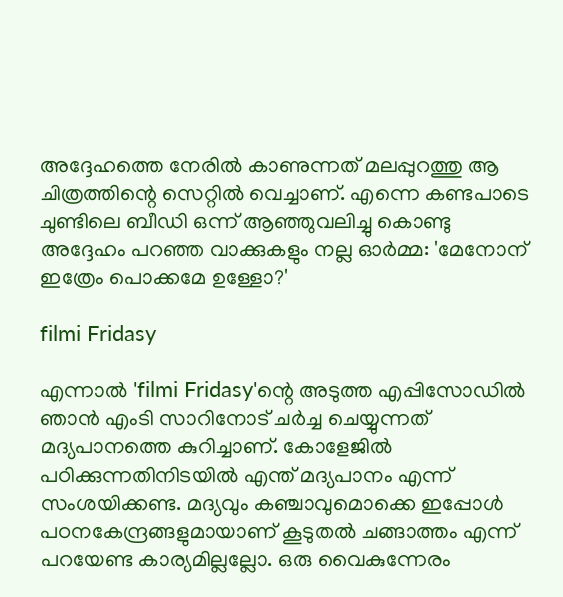അദ്ദേഹത്തെ നേരില്‍ കാണുന്നത് മലപ്പുറത്തു ആ ചിത്രത്തിന്റെ സെറ്റില്‍ വെച്ചാണ്. എന്നെ കണ്ടപാടെ ചുണ്ടിലെ ബീഡി ഒന്ന് ആഞ്ഞുവലിച്ചു കൊണ്ടു അദ്ദേഹം പറഞ്ഞ വാക്കുകളും നല്ല ഓര്‍മ്മ: 'മേനോന് ഇത്രേം പൊക്കമേ ഉള്ളോ?'

filmi Fridasy

എന്നാല്‍ 'filmi Fridasy'ന്റെ അടുത്ത എപ്പിസോഡില്‍ ഞാന്‍ എംടി സാറിനോട് ചര്‍ച്ച ചെയ്യുന്നത് മദ്യപാനത്തെ കുറിച്ചാണ്. കോളേജില്‍ പഠിക്കുന്നതിനിടയില്‍ എന്ത് മദ്യപാനം എന്ന് സംശയിക്കണ്ട. മദ്യവും കഞ്ചാവുമൊക്കെ ഇപ്പോള്‍ പഠനകേന്ദ്രങ്ങളുമായാണ് കൂടുതല്‍ ചങ്ങാത്തം എന്ന് പറയേണ്ട കാര്യമില്ലല്ലോ. ഒരു വൈകുന്നേരം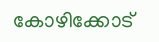കോഴിക്കോട്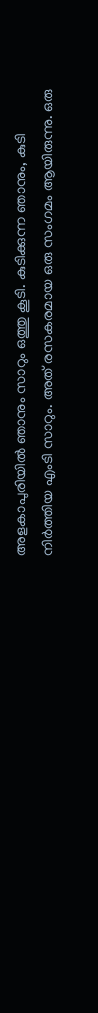അളകാപുരിയില്‍ ഞാനും സാറും ഒത്തു കൂടി. കുടിക്കുന്ന ഞാനും, കുടി നിര്‍ത്തിയ എംടി സാറും. അത് രസകരമായ ഒരു സംഗമം ആയിരുന്നു. ഒരു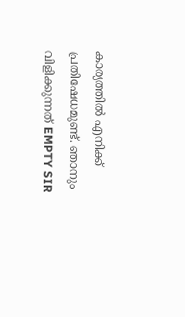കാര്യത്തില്‍ എനിക്ക് പ്രതിഷേധമുണ്ട്. ഞാനും വിളിക്കുന്നത് EMPTY SIR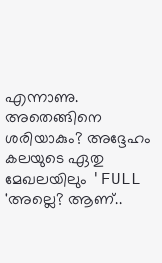എന്നാണു. അതെങ്ങിനെ ശരിയാകും? അദ്ദേഹം കലയുടെ ഏതു മേഖലയിലും 'FULL 'അല്ലെ? ആണ്..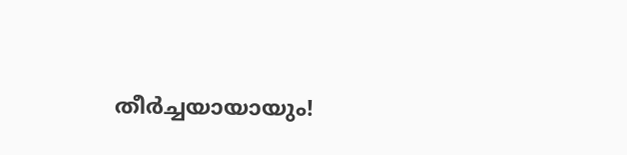തീര്‍ച്ചയായായും!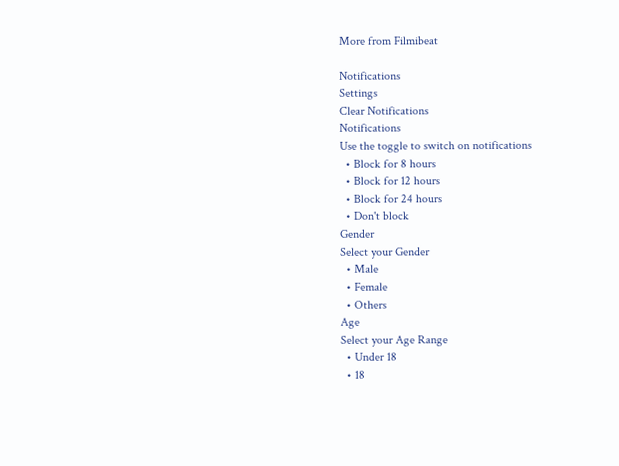More from Filmibeat

Notifications
Settings
Clear Notifications
Notifications
Use the toggle to switch on notifications
  • Block for 8 hours
  • Block for 12 hours
  • Block for 24 hours
  • Don't block
Gender
Select your Gender
  • Male
  • Female
  • Others
Age
Select your Age Range
  • Under 18
  • 18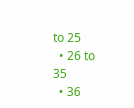to 25
  • 26 to 35
  • 36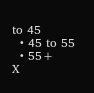to 45
  • 45 to 55
  • 55+
X